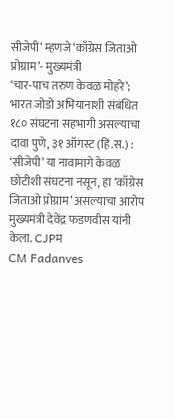सीजेपी’ म्हणजे ‘काँग्रेस जिताओ प्रोग्राम’- मुख्यमंत्री
‘चार-पाच तरुण केवळ मोहरे’; भारत जोडो अभियानाशी संबंधित १८० संघटना सहभागी असल्याचा दावा पुणे, ३१ ऑगस्ट (हिं.स.) : ‘सीजेपी’ या नावामागे केवळ छोटीशी संघटना नसून, हा ‘काँग्रेस जिताओ प्रोग्राम’ असल्याचा आरोप मुख्यमंत्री देवेंद्र फडणवीस यांनी केला. CJPम
CM Fadanves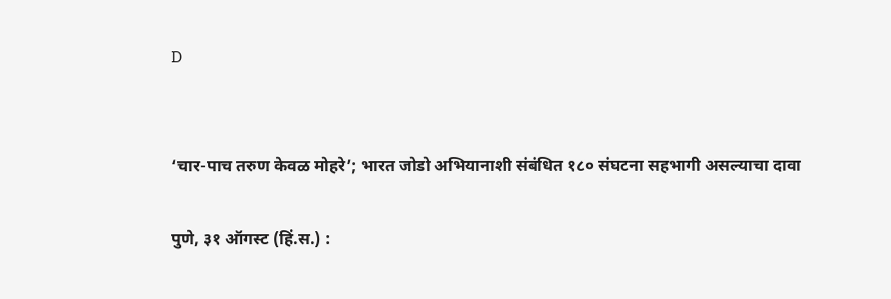D


‘चार-पाच तरुण केवळ मोहरे’; भारत जोडो अभियानाशी संबंधित १८० संघटना सहभागी असल्याचा दावा

पुणे, ३१ ऑगस्ट (हिं.स.) :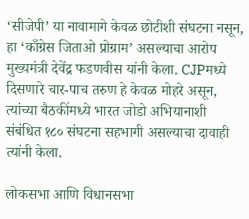‘सीजेपी’ या नावामागे केवळ छोटीशी संघटना नसून, हा ‘काँग्रेस जिताओ प्रोग्राम’ असल्याचा आरोप मुख्यमंत्री देवेंद्र फडणवीस यांनी केला. CJPमध्ये दिसणारे चार-पाच तरुण हे केवळ मोहरे असून, त्यांच्या बैठकींमध्ये भारत जोडो अभियानाशी संबंधित १८० संघटना सहभागी असल्याचा दावाही त्यांनी केला.

लोकसभा आणि विधानसभा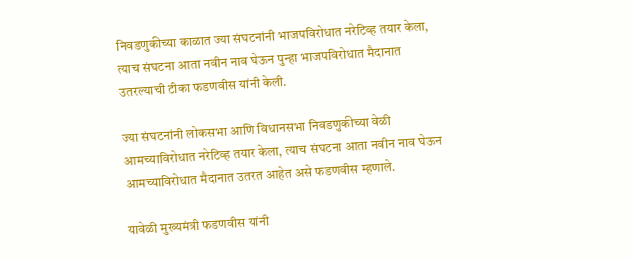निवडणुकीच्या काळात ज्या संघटनांनी भाजपविरोधात नरेटिव्ह तयार केला, त्याच संघटना आता नवीन नाव घेऊन पुन्हा भाजपविरोधात मैदानात उतरल्याची टीका फडणवीस यांनी केली.

ज्या संघटनांनी लोकसभा आणि विधानसभा निवडणुकीच्या वेळी आमच्याविरोधात नरेटिव्ह तयार केला, त्याच संघटना आता नवीन नाव घेऊन आमच्याविरोधात मैदानात उतरत आहेत असे फडणवीस म्हणाले.

यावेळी मुख्यमंत्री फडणवीस यांनी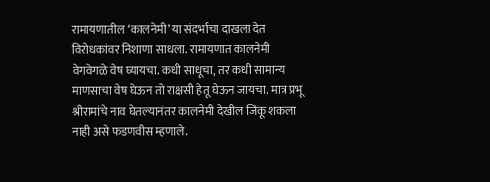रामायणातील ‘कालनेमी’ या संदर्भाचा दाखला देत विरोधकांवर निशाणा साधला. रामायणात कालनेमी वेगवेगळे वेष घ्यायचा. कधी साधूचा, तर कधी सामान्य माणसाचा वेष घेऊन तो राक्षसी हेतू घेऊन जायचा. मात्र प्रभू श्रीरामांचे नाव घेतल्यानंतर कालनेमी देखील जिंकू शकला नाही असे फडणवीस म्हणाले.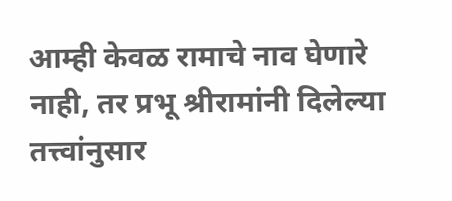आम्ही केवळ रामाचे नाव घेणारे नाही, तर प्रभू श्रीरामांनी दिलेल्या तत्त्वांनुसार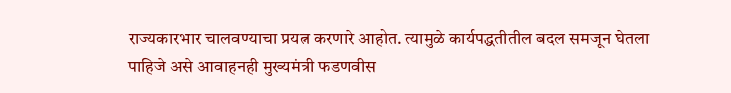राज्यकारभार चालवण्याचा प्रयत्न करणारे आहोत. त्यामुळे कार्यपद्धतीतील बदल समजून घेतला पाहिजे असे आवाहनही मुख्यमंत्री फडणवीस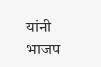यांनी भाजप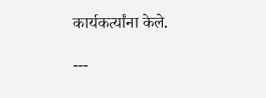कार्यकर्त्यांना केले.

---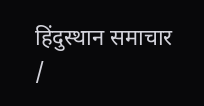हिंदुस्थान समाचार /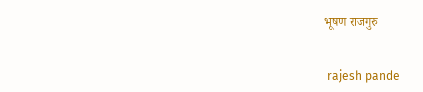भूषण राजगुरु


 rajesh pande